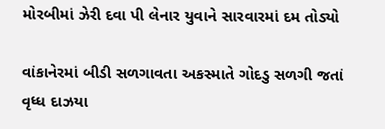મોરબીમાં ઝેરી દવા પી લેનાર યુવાને સારવારમાં દમ તોડ્યો

વાંકાનેરમાં બીડી સળગાવતા અકસ્માતે ગોદડુ સળગી જતાં વૃધ્ધ દાઝયા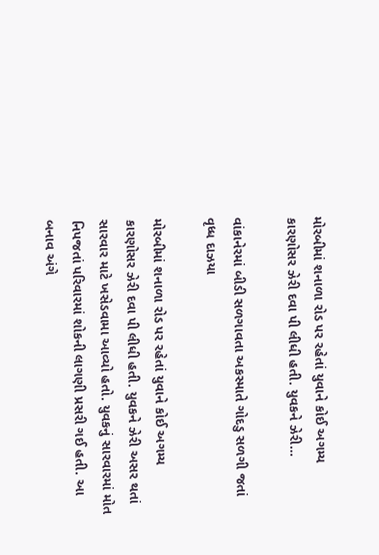મોરબીમાં શનાળા રોડ પર રહેતાં યુવાને કોઈ અગમ્ય કારણોસર ઝેરી દવા પી લીધી હતી. યુવકને ઝેરી…

વાંકાનેરમાં બીડી સળગાવતા અકસ્માતે ગોદડુ સળગી જતાં વૃધ્ધ દાઝયા

મોરબીમાં શનાળા રોડ પર રહેતાં યુવાને કોઈ અગમ્ય કારણોસર ઝેરી દવા પી લીધી હતી. યુવકને ઝેરી અસર થતાં સારવાર માટે ખસેડવામા આવ્યો હતો. યુવકનું સારવારમાં મોત નિપજતાં પરિવારમાં શોકની લાગણી પ્રસરી ગઈ હતી. આ બનાવ અંગે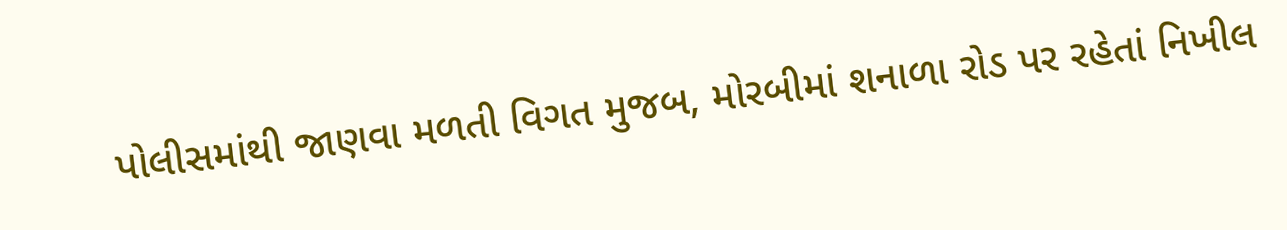પોલીસમાંથી જાણવા મળતી વિગત મુજબ, મોરબીમાં શનાળા રોડ પર રહેતાં નિખીલ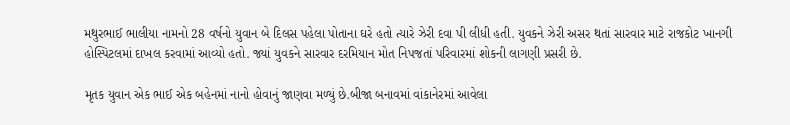મથુરભાઈ ભાલીયા નામનો 28 વર્ષનો યુવાન બે દિલસ પહેલા પોતાના ઘરે હતો ત્યારે ઝેરી દવા પી લીધી હતી. યુવકને ઝેરી અસર થતાં સારવાર માટે રાજકોટ ખાનગી હોસ્પિટલમાં દાખલ કરવામાં આવ્યો હતો. જ્યાં યુવકને સારવાર દરમિયાન મોત નિપજતાં પરિવારમાં શોકની લાગણી પ્રસરી છે.

મૃતક યુવાન એક ભાઈ એક બહેનમાં નાનો હોવાનું જાણવા મળ્યું છે.બીજા બનાવમાં વાંકાનેરમાં આવેલા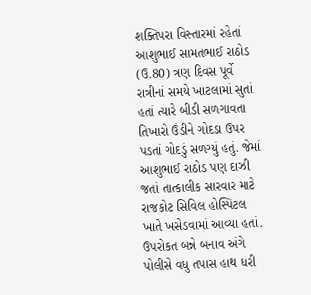શક્તિપરા વિસ્તારમાં રહેતાં આશુભાઈ સામતભાઈ રાઠોડ (ઉ.80) ત્રણ દિવસ પૂર્વે રાત્રીનાં સમયે ખાટલામાં સુતાં હતાં ત્યારે બીડી સળગાવતા તિખારો ઉંડીને ગોદડા ઉપર પડતાં ગોદડું સળગ્યું હતું. જેમાં આશુભાઈ રાઠોડ પણ દાઝી જતાં તાત્કાલીક સારવાર માટે રાજકોટ સિવિલ હોસ્પિટલ ખાતે ખસેડવામાં આવ્યા હતાં. ઉપરોકત બન્ને બનાવ અંગે પોલીસે વધુ તપાસ હાથ ધરી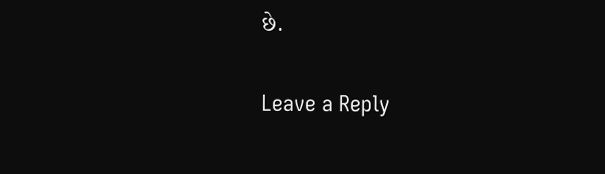છે.

Leave a Reply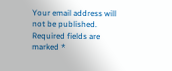Your email address will not be published. Required fields are marked *